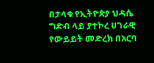በታላቁ የኢትዮጵያ ህዳሴ ግድብ ላይ ያተኮረ ሀገራዊ የውይይት መድረክ በአርባ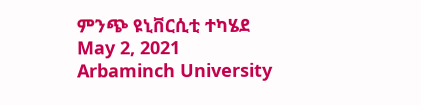ምንጭ ዩኒቨርሲቲ ተካሄደ
May 2, 2021
Arbaminch University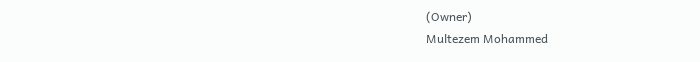(Owner)
Multezem Mohammed